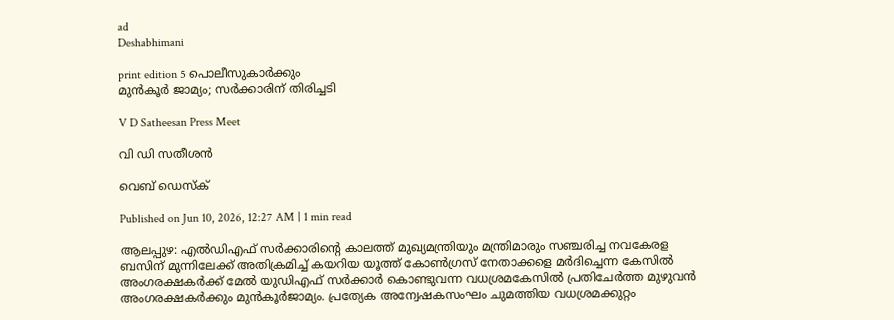ad
Deshabhimani

print edition 5 പൊലീസുകാർക്കും
മുൻകൂർ ജാമ്യം; സർക്കാരിന് തിരിച്ചടി

V D Satheesan Press Meet

വി ഡി സതീശൻ

വെബ് ഡെസ്ക്

Published on Jun 10, 2026, 12:27 AM | 1 min read

ആലപ്പുഴ: എൽഡിഎഫ് സർക്കാരിന്റെ കാലത്ത്‌ മുഖ്യമന്ത്രിയും മന്ത്രിമാരും സഞ്ചരിച്ച നവകേരള ബസിന്‌ മുന്നിലേക്ക്‌ അതിക്രമിച്ച്‌ കയറിയ യൂത്ത്‌ കോൺഗ്രസ്‌ നേതാക്കളെ മർദിച്ചെന്ന കേസിൽ അംഗരക്ഷകർക്ക്‌ മേൽ യുഡിഎഫ്‌ സർക്കാർ കൊണ്ടുവന്ന വധശ്രമകേസിൽ പ്രതിചേർത്ത മുഴുവൻ അംഗരക്ഷകർക്കും മുൻകൂർജാമ്യം. പ്രത്യേക അന്വേഷകസംഘം ചുമത്തിയ വധശ്രമക്കുറ്റം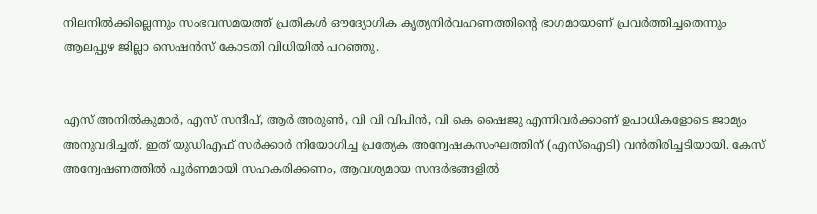നിലനിൽക്കില്ലെന്നും സംഭവസമയത്ത് പ്രതികൾ ഔദ്യോഗിക കൃത്യനിർവഹണത്തിന്റെ ഭാഗമായാണ്‌ പ്രവർത്തിച്ചതെന്നും ആലപ്പുഴ ജില്ലാ സെഷൻസ്‌ കോടതി വിധിയിൽ പറഞ്ഞു.


എസ്‌ അനിൽകുമാർ, എസ്‌ സന്ദീപ്‌, ആർ അരുൺ, വി വി വിപിൻ, വി കെ ഷൈജു എന്നിവർക്കാണ്‌ ഉപാധികളോടെ ജാമ്യം അനുവദിച്ചത്‌. ഇത്‌ യുഡിഎഫ്‌ സർക്കാർ നിയോഗിച്ച പ്രത്യേക അന്വേഷകസംഘത്തിന്‌ (എസ്‌ഐടി) വൻതിരിച്ചടിയായി. കേസ്‌ അന്വേഷണത്തിൽ പൂർണമായി സഹകരിക്കണം, ആവശ്യമായ സന്ദർഭങ്ങളിൽ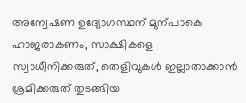അന്വേഷണ ഉദ്യോഗസ്ഥന്‌ മുന്പാകെ ഹാജരാകണം, സാക്ഷികളെ സ്വാധീനിക്കരുത്‌, തെളിവുകൾ ഇല്ലാതാക്കാൻ ശ്രമിക്കരുത്‌ തുടങ്ങിയ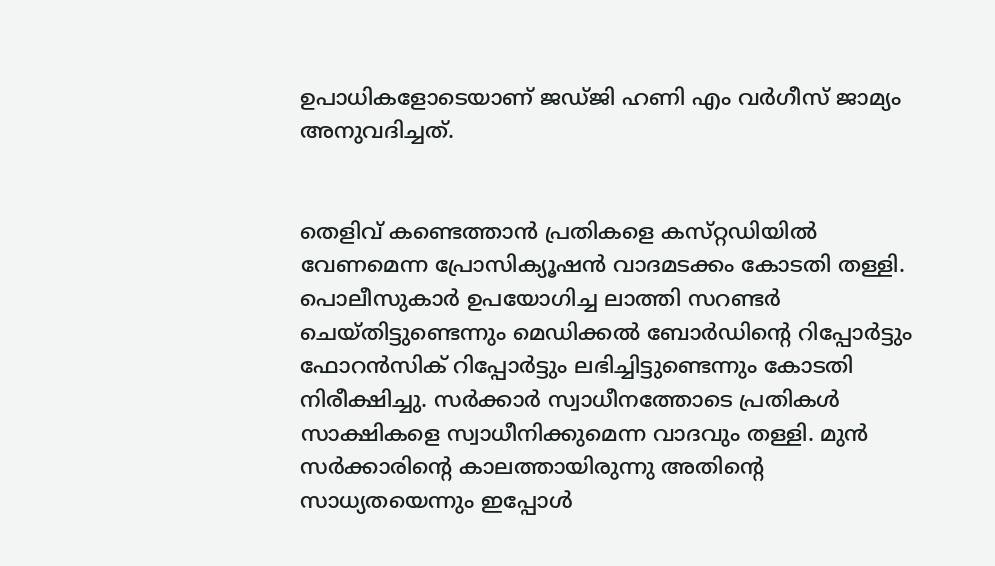ഉപാധികളോടെയാണ്‌ ജഡ്‌ജി ഹണി എം വർഗീസ്‌ ജാമ്യം അനുവദിച്ചത്‌.


തെളിവ്‌ കണ്ടെത്താൻ പ്രതികളെ കസ്‌റ്റഡിയിൽ വേണമെന്ന പ്രോസിക്യൂഷൻ വാദമടക്കം കോടതി തള്ളി. പൊലീസുകാർ ഉപയോഗിച്ച ലാത്തി സറണ്ടർ ചെയ്‌തിട്ടുണ്ടെന്നും മെഡിക്കൽ ബോർഡിന്റെ റിപ്പോർട്ടും ഫോറൻസിക് റിപ്പോർട്ടും ലഭിച്ചിട്ടുണ്ടെന്നും കോടതി നിരീക്ഷിച്ചു. സർക്കാർ സ്വാധീനത്തോടെ പ്രതികൾ സാക്ഷികളെ സ്വാധീനിക്കുമെന്ന വാദവും തള്ളി. മുൻ സർക്കാരിന്റെ കാലത്തായിരുന്നു അതിന്റെ സാധ്യതയെന്നും ഇപ്പോൾ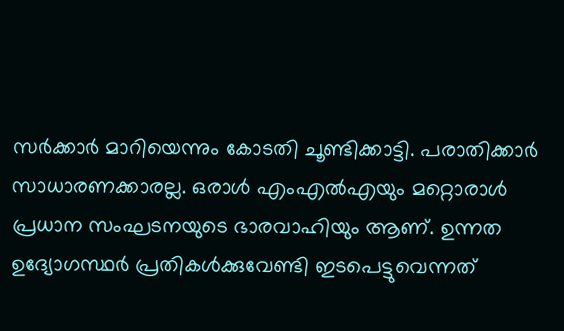സർക്കാർ മാറിയെന്നും കോടതി ചൂണ്ടിക്കാട്ടി. പരാതിക്കാർ സാധാരണക്കാരല്ല. ഒരാൾ എംഎൽഎയും മറ്റൊരാൾ പ്രധാന സംഘടനയുടെ ഭാരവാഹിയും ആണ്‌. ഉന്നത ഉദ്യോഗസ്ഥർ പ്രതികൾക്കുവേണ്ടി ഇടപെട്ടുവെന്നത്‌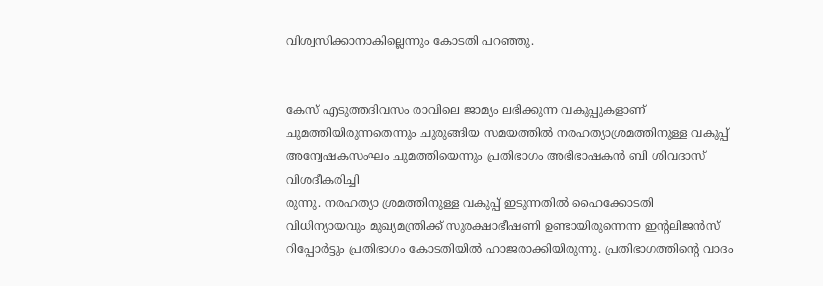വിശ്വസിക്കാനാകില്ലെന്നും കോടതി പറഞ്ഞു.


കേസ്‌ എടുത്തദിവസം രാവിലെ ജാമ്യം ലഭിക്കുന്ന വകുപ്പുകളാണ്‌ ചുമത്തിയിരുന്നതെന്നും ചുരുങ്ങിയ സമയത്തിൽ നരഹത്യാശ്രമത്തിനുള്ള വകുപ്പ്‌ അന്വേഷകസംഘം ചുമത്തിയെന്നും പ്രതിഭാഗം അഭിഭാഷകൻ ബി ശിവദാസ്‌ വിശദീകരിച്ചി
രുന്നു. നരഹത്യാ ശ്രമത്തിനുള്ള വകുപ്പ്‌ ഇടുന്നതിൽ ഹൈക്കോടതി വിധിന്യായവും മുഖ്യമന്ത്രിക്ക് സുരക്ഷാഭീഷണി ഉണ്ടായിരുന്നെന്ന ഇന്റലിജൻസ് റിപ്പോർട്ടും പ്രതിഭാഗം കോടതിയിൽ ഹാജരാക്കിയിരുന്നു. പ്രതിഭാഗത്തിന്റെ വാദം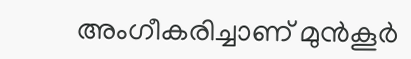അംഗീകരിച്ചാണ്‌ മുൻകൂർ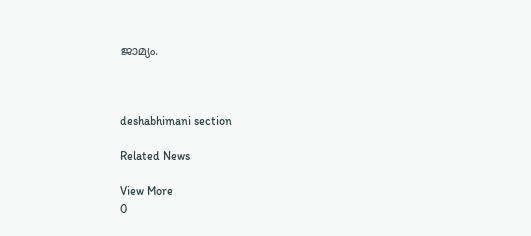ജാമ്യം.



deshabhimani section

Related News

View More
0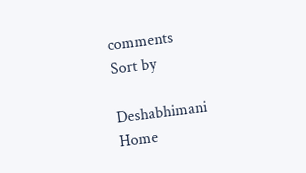comments
Sort by

Deshabhimani
Home